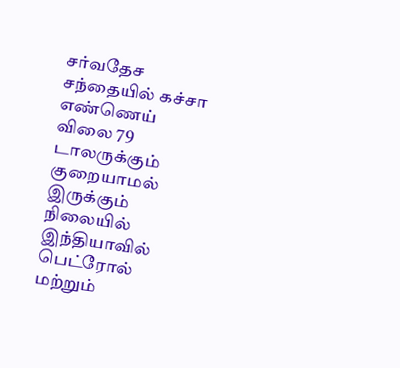சர்வதேச சந்தையில் கச்சா எண்ணெய் விலை 79 டாலருக்கும் குறையாமல் இருக்கும் நிலையில் இந்தியாவில் பெட்ரோல் மற்றும்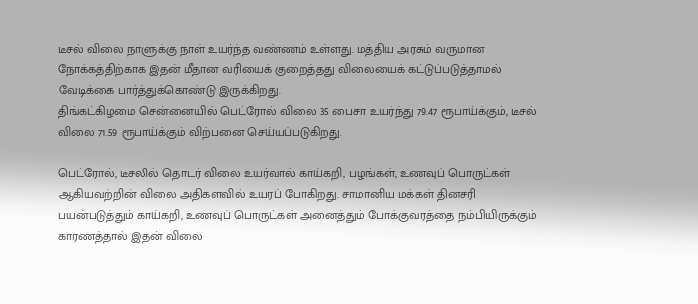டீசல் விலை நாளுக்கு நாள் உயர்ந்த வண்ணம் உள்ளது. மத்திய அரசும் வருமான நோக்கத்திற்காக இதன் மீதான வரியைக் குறைத்தது விலையைக் கட்டுப்படுத்தாமல் வேடிக்கை பார்த்துக்கொண்டு இருக்கிறது.
திங்கட்கிழமை சென்னையில் பெட்ரோல் விலை 35 பைசா உயர்ந்து 79.47 ரூபாய்க்கும், டீசல் விலை 71.59 ரூபாய்க்கும் விற்பனை செய்யப்படுகிறது.

பெட்ரோல், டீசலில் தொடர் விலை உயர்வால் காய்கறி, பழங்கள், உணவுப் பொருட்கள் ஆகியவற்றின் விலை அதிகளவில் உயரப் போகிறது. சாமானிய மக்கள் தினசரி பயன்படுத்தும் காய்கறி, உணவுப் பொருட்கள் அனைத்தும் போக்குவரத்தை நம்பியிருக்கும் காரணத்தால் இதன் விலை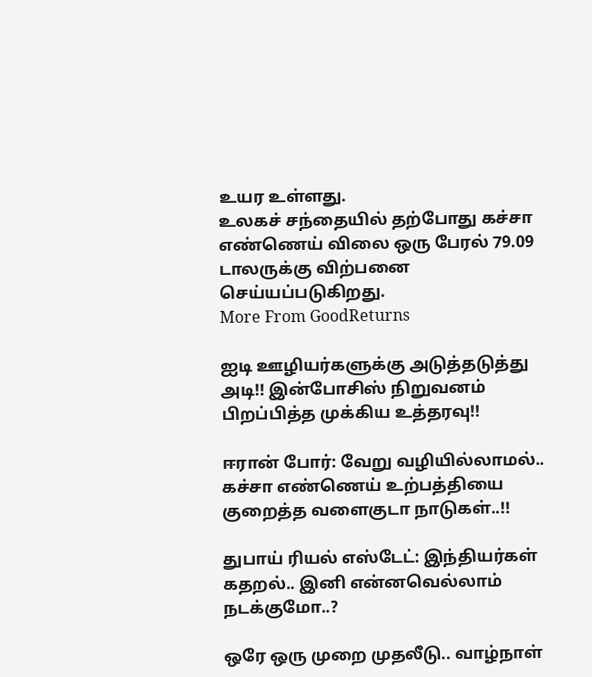உயர உள்ளது.
உலகச் சந்தையில் தற்போது கச்சா எண்ணெய் விலை ஒரு பேரல் 79.09 டாலருக்கு விற்பனை செய்யப்படுகிறது.
More From GoodReturns

ஐடி ஊழியர்களுக்கு அடுத்தடுத்து அடி!! இன்போசிஸ் நிறுவனம் பிறப்பித்த முக்கிய உத்தரவு!!

ஈரான் போர்: வேறு வழியில்லாமல்.. கச்சா எண்ணெய் உற்பத்தியை குறைத்த வளைகுடா நாடுகள்..!!

துபாய் ரியல் எஸ்டேட்: இந்தியர்கள் கதறல்.. இனி என்னவெல்லாம் நடக்குமோ..?

ஒரே ஒரு முறை முதலீடு.. வாழ்நாள்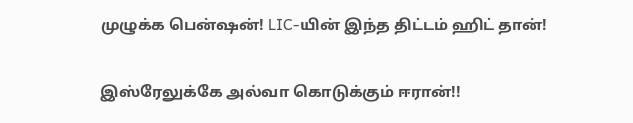முழுக்க பென்ஷன்! LIC-யின் இந்த திட்டம் ஹிட் தான்!

இஸ்ரேலுக்கே அல்வா கொடுக்கும் ஈரான்!!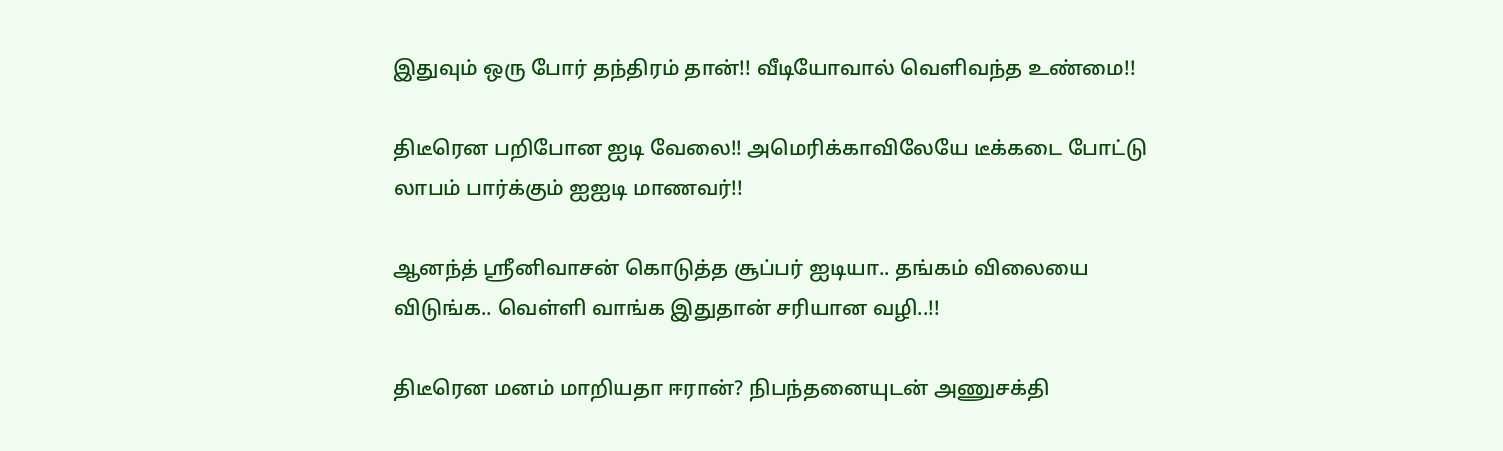இதுவும் ஒரு போர் தந்திரம் தான்!! வீடியோவால் வெளிவந்த உண்மை!!

திடீரென பறிபோன ஐடி வேலை!! அமெரிக்காவிலேயே டீக்கடை போட்டு லாபம் பார்க்கும் ஐஐடி மாணவர்!!

ஆனந்த் ஸ்ரீனிவாசன் கொடுத்த சூப்பர் ஐடியா.. தங்கம் விலையை விடுங்க.. வெள்ளி வாங்க இதுதான் சரியான வழி..!!

திடீரென மனம் மாறியதா ஈரான்? நிபந்தனையுடன் அணுசக்தி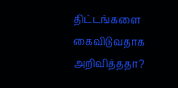திட்டங்களை கைவிடுவதாக அறிவித்ததா?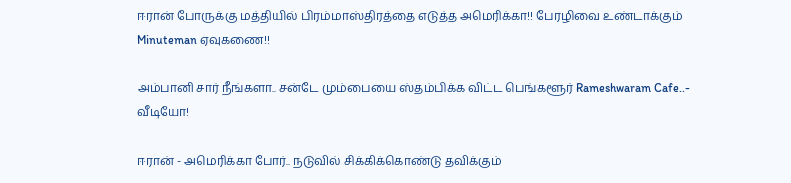ஈரான் போருக்கு மத்தியில் பிரம்மாஸ்திரத்தை எடுத்த அமெரிக்கா!! பேரழிவை உண்டாக்கும் Minuteman ஏவுகணை!!

அம்பானி சார் நீங்களா.. சன்டே மும்பையை ஸ்தம்பிக்க விட்ட பெங்களூர் Rameshwaram Cafe..- வீடியோ!

ஈரான் - அமெரிக்கா போர்.. நடுவில் சிக்கிக்கொண்டு தவிக்கும்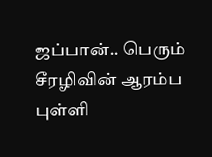ஜப்பான்.. பெரும் சீரழிவின் ஆரம்ப புள்ளி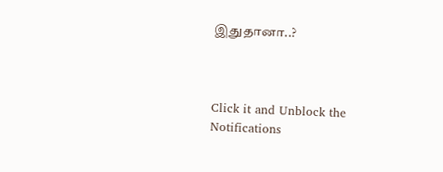இதுதானா..?



Click it and Unblock the Notifications